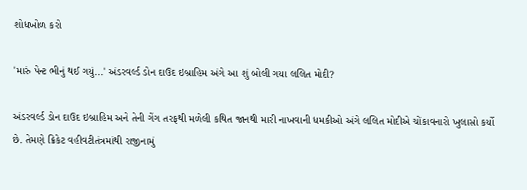શોધખોળ કરો

'મારું પેન્ટ ભીનું થઈ ગયું...' અંડરવર્લ્ડ ડોન દાઉદ ઇબ્રાહિમ અંગે આ શું બોલી ગયા લલિત મોદી?

અંડરવર્લ્ડ ડોન દાઉદ ઇબ્રાહિમ અને તેની ગેંગ તરફથી મળેલી કથિત જાનથી મારી નાખવાની ધમકીઓ અંગે લલિત મોદીએ ચોંકાવનારો ખુલાસો કર્યો છે. તેમણે ક્રિકેટ વહીવટીતંત્રમાંથી રાજીનામું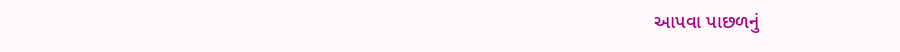આપવા પાછળનું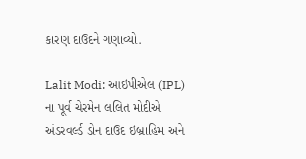કારણ દાઉદને ગણાવ્યો.

Lalit Modi: આઇપીએલ (IPL) ના પૂર્વ ચેરમેન લલિત મોદીએ અંડરવર્લ્ડ ડોન દાઉદ ઇબ્રાહિમ અને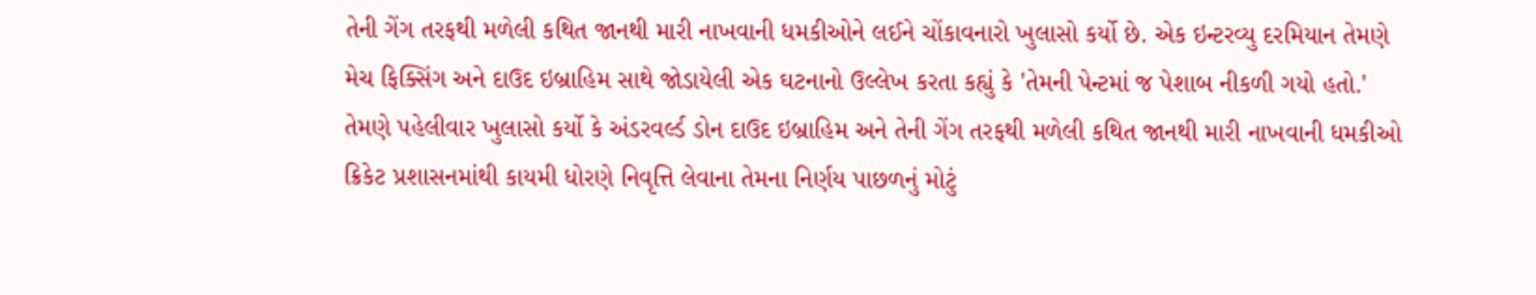તેની ગેંગ તરફથી મળેલી કથિત જાનથી મારી નાખવાની ધમકીઓને લઈને ચોંકાવનારો ખુલાસો કર્યો છે. એક ઇન્ટરવ્યુ દરમિયાન તેમણે મેચ ફિક્સિંગ અને દાઉદ ઇબ્રાહિમ સાથે જોડાયેલી એક ઘટનાનો ઉલ્લેખ કરતા કહ્યું કે 'તેમની પેન્ટમાં જ પેશાબ નીકળી ગયો હતો.' તેમણે પહેલીવાર ખુલાસો કર્યો કે અંડરવર્લ્ડ ડોન દાઉદ ઇબ્રાહિમ અને તેની ગેંગ તરફથી મળેલી કથિત જાનથી મારી નાખવાની ધમકીઓ ક્રિકેટ પ્રશાસનમાંથી કાયમી ધોરણે નિવૃત્તિ લેવાના તેમના નિર્ણય પાછળનું મોટું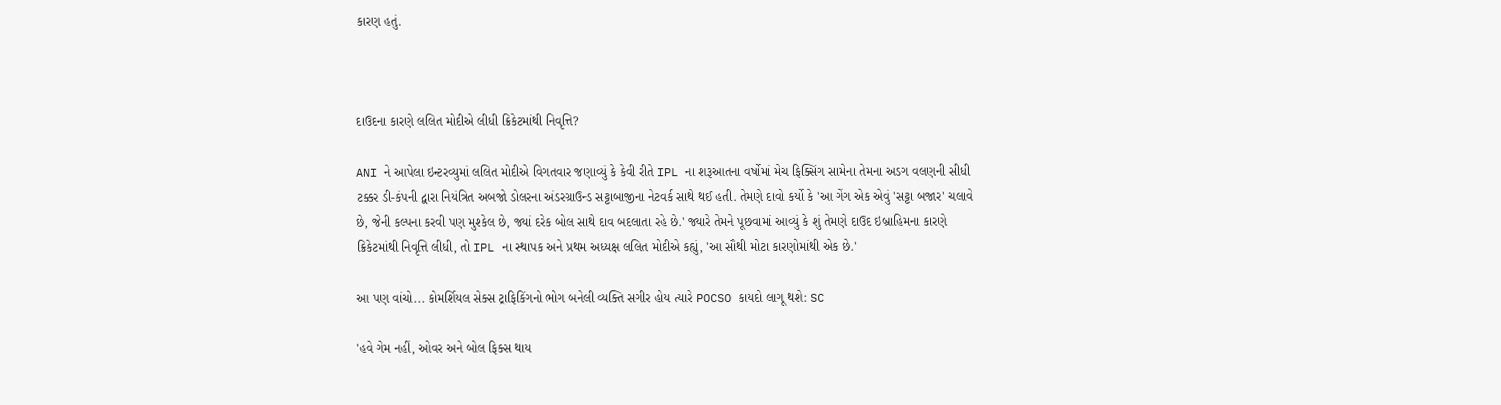કારણ હતું.



દાઉદના કારણે લલિત મોદીએ લીધી ક્રિકેટમાંથી નિવૃત્તિ?

ANI ને આપેલા ઇન્ટરવ્યુમાં લલિત મોદીએ વિગતવાર જણાવ્યું કે કેવી રીતે IPL ના શરૂઆતના વર્ષોમાં મેચ ફિક્સિંગ સામેના તેમના અડગ વલણની સીધી ટક્કર ડી-કંપની દ્વારા નિયંત્રિત અબજો ડોલરના અંડરગ્રાઉન્ડ સટ્ટાબાજીના નેટવર્ક સાથે થઈ હતી. તેમણે દાવો કર્યો કે 'આ ગેંગ એક એવું 'સટ્ટા બજાર' ચલાવે છે, જેની કલ્પના કરવી પણ મુશ્કેલ છે, જ્યાં દરેક બોલ સાથે દાવ બદલાતા રહે છે.' જ્યારે તેમને પૂછવામાં આવ્યું કે શું તેમણે દાઉદ ઇબ્રાહિમના કારણે ક્રિકેટમાંથી નિવૃત્તિ લીધી, તો IPL ના સ્થાપક અને પ્રથમ અધ્યક્ષ લલિત મોદીએ કહ્યું, 'આ સૌથી મોટા કારણોમાંથી એક છે.'

આ પણ વાંચો... કોમર્શિયલ સેક્સ ટ્રાફિકિંગનો ભોગ બનેલી વ્યક્તિ સગીર હોય ત્યારે POCSO કાયદો લાગૂ થશે: SC

'હવે ગેમ નહીં, ઓવર અને બોલ ફિક્સ થાય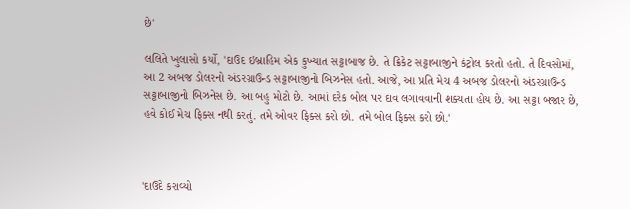છે'

લલિતે ખુલાસો કર્યો, 'દાઉદ ઇબ્રાહિમ એક કુખ્યાત સટ્ટાબાજ છે. તે ક્રિકેટ સટ્ટાબાજીને કંટ્રોલ કરતો હતો. તે દિવસોમાં, આ 2 અબજ ડોલરનો અંડરગ્રાઉન્ડ સટ્ટાબાજીનો બિઝનેસ હતો. આજે, આ પ્રતિ મેચ 4 અબજ ડોલરનો અંડરગ્રાઉન્ડ સટ્ટાબાજીનો બિઝનેસ છે. આ બહુ મોટો છે. આમાં દરેક બોલ પર દાવ લગાવવાની શક્યતા હોય છે. આ સટ્ટા બજાર છે, હવે કોઈ મેચ ફિક્સ નથી કરતું. તમે ઓવર ફિક્સ કરો છો. તમે બોલ ફિક્સ કરો છો.'



'દાઉદે કરાવ્યો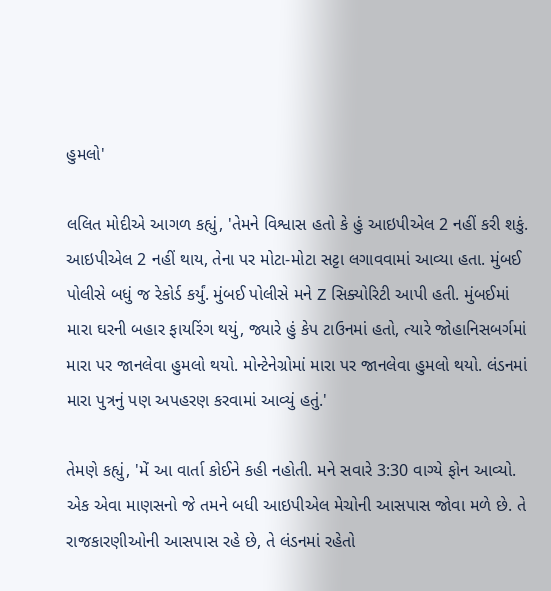હુમલો'

લલિત મોદીએ આગળ કહ્યું, 'તેમને વિશ્વાસ હતો કે હું આઇપીએલ 2 નહીં કરી શકું. આઇપીએલ 2 નહીં થાય, તેના પર મોટા-મોટા સટ્ટા લગાવવામાં આવ્યા હતા. મુંબઈ પોલીસે બધું જ રેકોર્ડ કર્યું. મુંબઈ પોલીસે મને Z સિક્યોરિટી આપી હતી. મુંબઈમાં મારા ઘરની બહાર ફાયરિંગ થયું, જ્યારે હું કેપ ટાઉનમાં હતો, ત્યારે જોહાનિસબર્ગમાં મારા પર જાનલેવા હુમલો થયો. મોન્ટેનેગ્રોમાં મારા પર જાનલેવા હુમલો થયો. લંડનમાં મારા પુત્રનું પણ અપહરણ કરવામાં આવ્યું હતું.'

તેમણે કહ્યું, 'મેં આ વાર્તા કોઈને કહી નહોતી. મને સવારે 3:30 વાગ્યે ફોન આવ્યો. એક એવા માણસનો જે તમને બધી આઇપીએલ મેચોની આસપાસ જોવા મળે છે. તે રાજકારણીઓની આસપાસ રહે છે, તે લંડનમાં રહેતો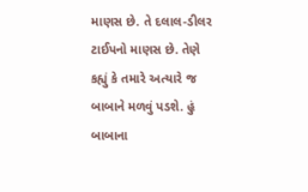માણસ છે. તે દલાલ-ડીલર ટાઈપનો માણસ છે. તેણે કહ્યું કે તમારે અત્યારે જ બાબાને મળવું પડશે. હું બાબાના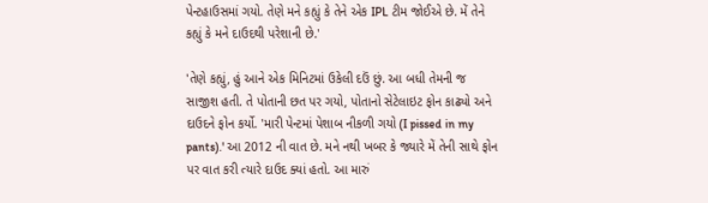પેન્ટહાઉસમાં ગયો. તેણે મને કહ્યું કે તેને એક IPL ટીમ જોઈએ છે. મેં તેને કહ્યું કે મને દાઉદથી પરેશાની છે.'

'તેણે કહ્યું, હું આને એક મિનિટમાં ઉકેલી દઉં છું. આ બધી તેમની જ સાજીશ હતી. તે પોતાની છત પર ગયો, પોતાનો સેટેલાઇટ ફોન કાઢ્યો અને દાઉદને ફોન કર્યો. 'મારી પેન્ટમાં પેશાબ નીકળી ગયો (I pissed in my pants).' આ 2012 ની વાત છે. મને નથી ખબર કે જ્યારે મેં તેની સાથે ફોન પર વાત કરી ત્યારે દાઉદ ક્યાં હતો. આ મારું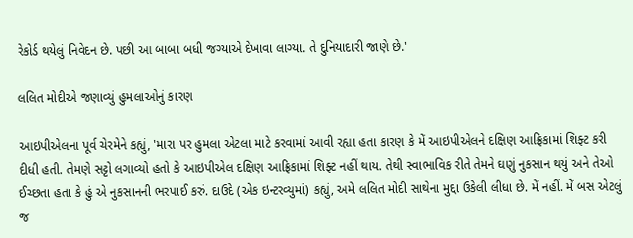રેકોર્ડ થયેલું નિવેદન છે. પછી આ બાબા બધી જગ્યાએ દેખાવા લાગ્યા. તે દુનિયાદારી જાણે છે.'

લલિત મોદીએ જણાવ્યું હુમલાઓનું કારણ

આઇપીએલના પૂર્વ ચેરમેને કહ્યું, 'મારા પર હુમલા એટલા માટે કરવામાં આવી રહ્યા હતા કારણ કે મેં આઇપીએલને દક્ષિણ આફ્રિકામાં શિફ્ટ કરી દીધી હતી. તેમણે સટ્ટો લગાવ્યો હતો કે આઇપીએલ દક્ષિણ આફ્રિકામાં શિફ્ટ નહીં થાય. તેથી સ્વાભાવિક રીતે તેમને ઘણું નુકસાન થયું અને તેઓ ઈચ્છતા હતા કે હું એ નુકસાનની ભરપાઈ કરું. દાઉદે (એક ઇન્ટરવ્યુમાં) કહ્યું, અમે લલિત મોદી સાથેના મુદ્દા ઉકેલી લીધા છે. મેં નહીં. મેં બસ એટલું જ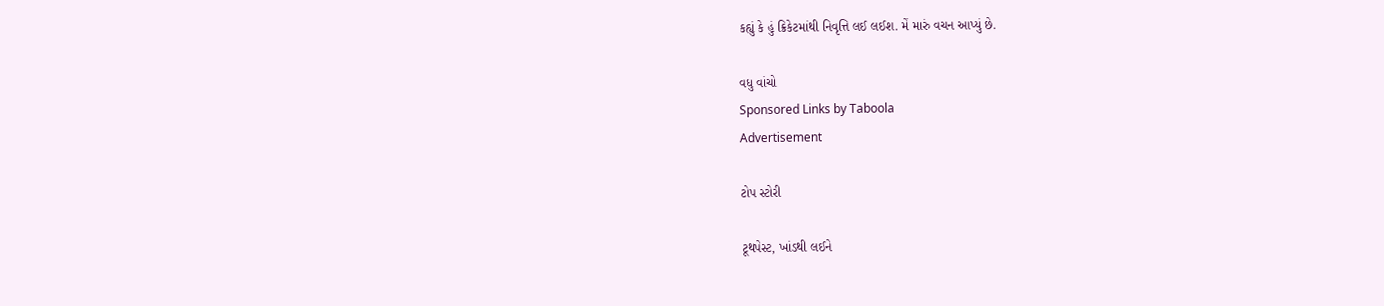કહ્યું કે હું ક્રિકેટમાંથી નિવૃત્તિ લઈ લઈશ. મેં મારું વચન આપ્યું છે.

વધુ વાંચો
Sponsored Links by Taboola
Advertisement

ટોપ સ્ટોરી

ટૂથપેસ્ટ, ખાંડથી લઈને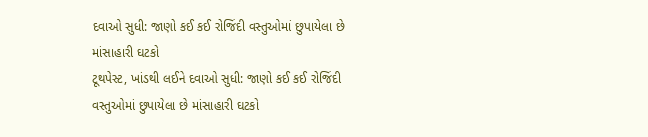દવાઓ સુધી: જાણો કઈ કઈ રોજિંદી વસ્તુઓમાં છુપાયેલા છે માંસાહારી ઘટકો
ટૂથપેસ્ટ, ખાંડથી લઈને દવાઓ સુધી: જાણો કઈ કઈ રોજિંદી વસ્તુઓમાં છુપાયેલા છે માંસાહારી ઘટકો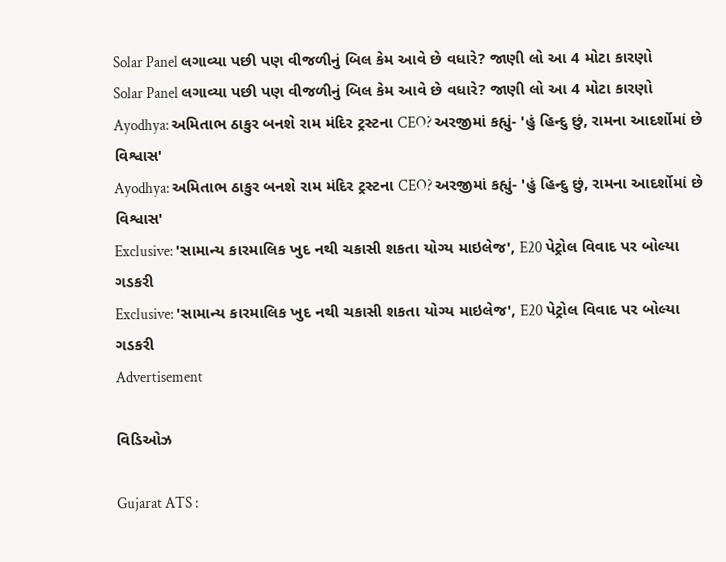Solar Panel લગાવ્યા પછી પણ વીજળીનું બિલ કેમ આવે છે વધારે? જાણી લો આ 4 મોટા કારણો
Solar Panel લગાવ્યા પછી પણ વીજળીનું બિલ કેમ આવે છે વધારે? જાણી લો આ 4 મોટા કારણો
Ayodhya: અમિતાભ ઠાકુર બનશે રામ મંદિર ટ્રસ્ટના CEO? અરજીમાં કહ્યું- 'હું હિન્દુ છું, રામના આદર્શોમાં છે વિશ્વાસ'
Ayodhya: અમિતાભ ઠાકુર બનશે રામ મંદિર ટ્રસ્ટના CEO? અરજીમાં કહ્યું- 'હું હિન્દુ છું, રામના આદર્શોમાં છે વિશ્વાસ'
Exclusive: 'સામાન્ય કારમાલિક ખુદ નથી ચકાસી શકતા યોગ્ય માઇલેજ', E20 પેટ્રોલ વિવાદ પર બોલ્યા ગડકરી
Exclusive: 'સામાન્ય કારમાલિક ખુદ નથી ચકાસી શકતા યોગ્ય માઇલેજ', E20 પેટ્રોલ વિવાદ પર બોલ્યા ગડકરી
Advertisement

વિડિઓઝ

Gujarat ATS :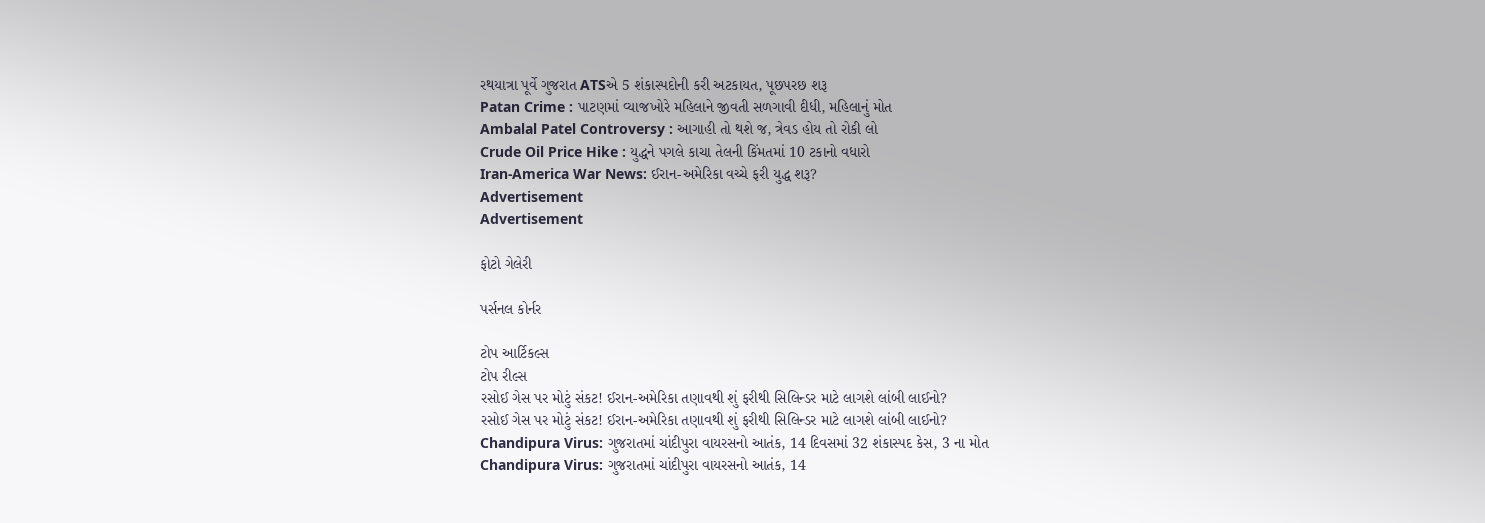રથયાત્રા પૂર્વે ગુજરાત ATSએ 5 શંકાસ્પદોની કરી અટકાયત, પૂછપરછ શરૂ
Patan Crime : પાટણમાં વ્યાજખોરે મહિલાને જીવતી સળગાવી દીધી, મહિલાનું મોત
Ambalal Patel Controversy : આગાહી તો થશે જ, ત્રેવડ હોય તો રોકી લો
Crude Oil Price Hike : યુદ્ધને પગલે કાચા તેલની કિંમતમાં 10 ટકાનો વધારો
Iran-America War News: ઈરાન-અમેરિકા વચ્ચે ફરી યુદ્ધ શરૂ?
Advertisement
Advertisement

ફોટો ગેલેરી

પર્સનલ કોર્નર

ટોપ આર્ટિકલ્સ
ટોપ રીલ્સ
રસોઈ ગેસ પર મોટું સંકટ! ઈરાન-અમેરિકા તણાવથી શું ફરીથી સિલિન્ડર માટે લાગશે લાંબી લાઈનો?
રસોઈ ગેસ પર મોટું સંકટ! ઈરાન-અમેરિકા તણાવથી શું ફરીથી સિલિન્ડર માટે લાગશે લાંબી લાઈનો?
Chandipura Virus: ગુજરાતમાં ચાંદીપુરા વાયરસનો આતંક, 14 દિવસમાં 32 શંકાસ્પદ કેસ, 3 ના મોત
Chandipura Virus: ગુજરાતમાં ચાંદીપુરા વાયરસનો આતંક, 14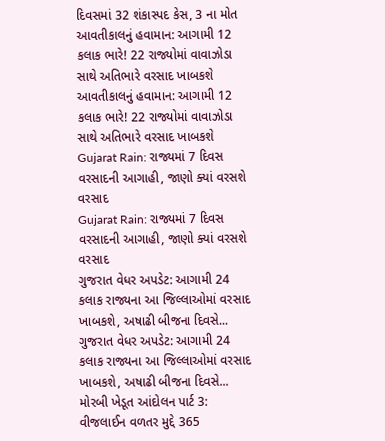દિવસમાં 32 શંકાસ્પદ કેસ, 3 ના મોત
આવતીકાલનું હવામાન: આગામી 12 કલાક ભારે! 22 રાજ્યોમાં વાવાઝોડા સાથે અતિભારે વરસાદ ખાબકશે
આવતીકાલનું હવામાન: આગામી 12 કલાક ભારે! 22 રાજ્યોમાં વાવાઝોડા સાથે અતિભારે વરસાદ ખાબકશે
Gujarat Rain: રાજ્યમાં 7 દિવસ વરસાદની આગાહી, જાણો ક્યાં વરસશે વરસાદ
Gujarat Rain: રાજ્યમાં 7 દિવસ વરસાદની આગાહી, જાણો ક્યાં વરસશે વરસાદ
ગુજરાત વેધર અપડેટ: આગામી 24 કલાક રાજ્યના આ જિલ્લાઓમાં વરસાદ ખાબકશે, અષાઢી બીજના દિવસે...
ગુજરાત વેધર અપડેટ: આગામી 24 કલાક રાજ્યના આ જિલ્લાઓમાં વરસાદ ખાબકશે, અષાઢી બીજના દિવસે...
મોરબી ખેડૂત આંદોલન પાર્ટ 3: વીજલાઈન વળતર મુદ્દે 365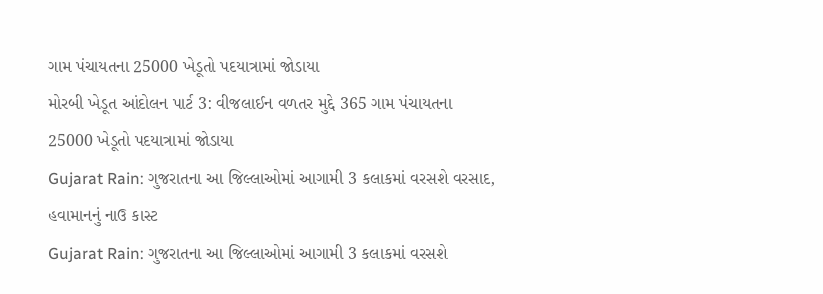ગામ પંચાયતના 25000 ખેડૂતો પદયાત્રામાં જોડાયા
મોરબી ખેડૂત આંદોલન પાર્ટ 3: વીજલાઈન વળતર મુદ્દે 365 ગામ પંચાયતના 25000 ખેડૂતો પદયાત્રામાં જોડાયા
Gujarat Rain: ગુજરાતના આ જિલ્લાઓમાં આગામી 3 કલાકમાં વરસશે વરસાદ, હવામાનનું નાઉ કાસ્ટ
Gujarat Rain: ગુજરાતના આ જિલ્લાઓમાં આગામી 3 કલાકમાં વરસશે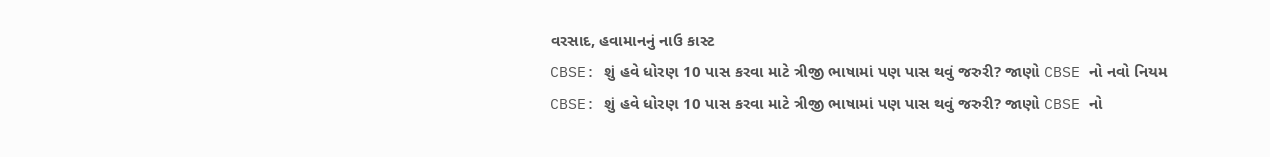વરસાદ, હવામાનનું નાઉ કાસ્ટ
CBSE: શું હવે ધોરણ 10 પાસ કરવા માટે ત્રીજી ભાષામાં પણ પાસ થવું જરુરી? જાણો CBSE નો નવો નિયમ
CBSE: શું હવે ધોરણ 10 પાસ કરવા માટે ત્રીજી ભાષામાં પણ પાસ થવું જરુરી? જાણો CBSE નો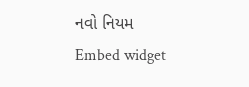નવો નિયમ
Embed widget